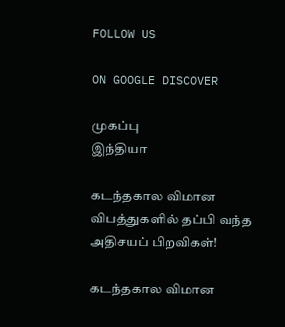FOLLOW US

ON GOOGLE DISCOVER

முகப்பு
இந்தியா

கடந்தகால விமான விபத்துகளில் தப்பி வந்த அதிசயப் பிறவிகள்!

கடந்தகால விமான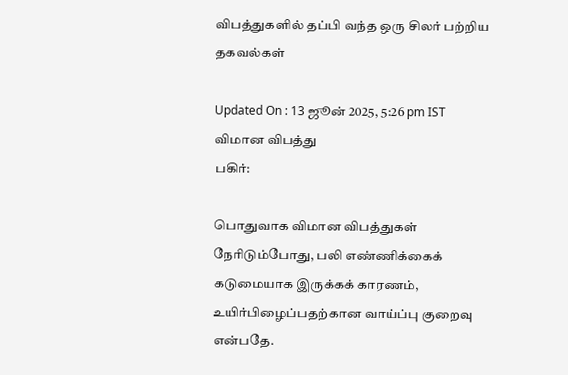விபத்துகளில் தப்பி வந்த ஒரு சிலர் பற்றிய தகவல்கள்

Updated On : 13 ஜூன் 2025, 5:26 pm IST
விமான விபத்து
பகிர்:

பொதுவாக விமான விபத்துகள் நேரிடும்போது, பலி எண்ணிக்கைக் கடுமையாக இருக்கக் காரணம், உயிர்பிழைப்பதற்கான வாய்ப்பு குறைவு என்பதே.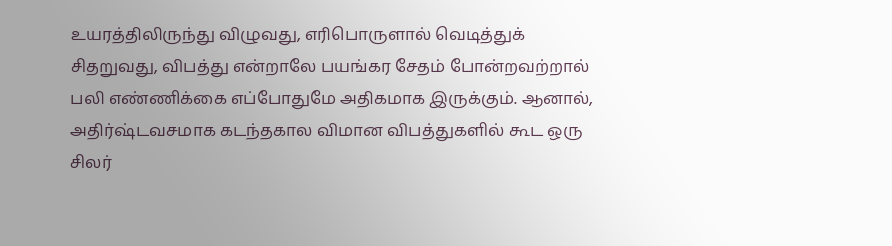உயரத்திலிருந்து விழுவது, எரிபொருளால் வெடித்துக் சிதறுவது, விபத்து என்றாலே பயங்கர சேதம் போன்றவற்றால் பலி எண்ணிக்கை எப்போதுமே அதிகமாக இருக்கும். ஆனால், அதிர்ஷ்டவசமாக கடந்தகால விமான விபத்துகளில் கூட ஒரு சிலர்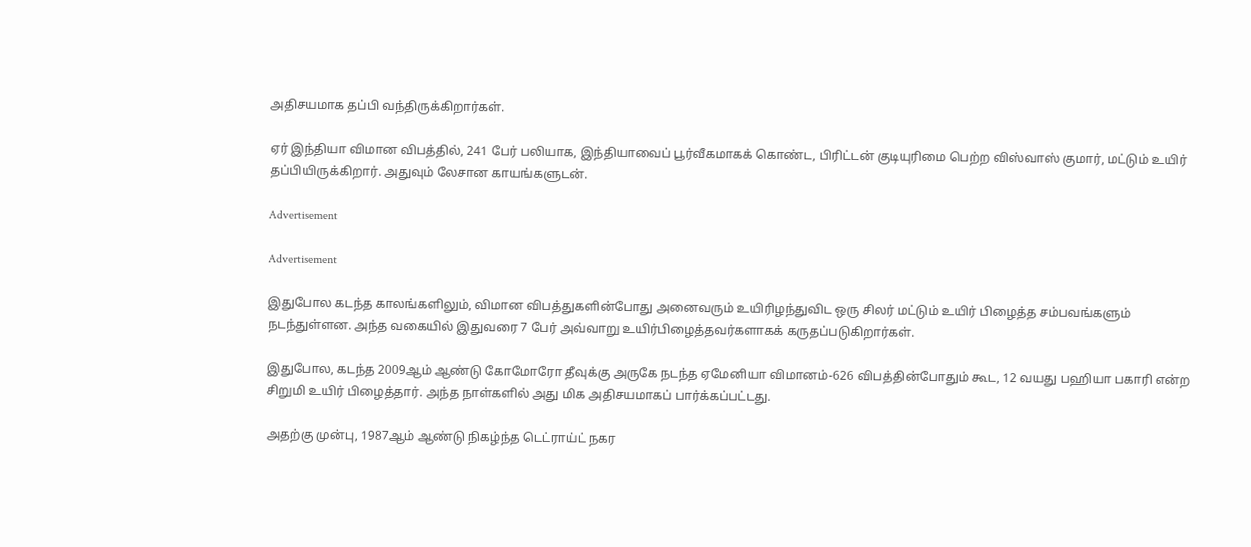அதிசயமாக தப்பி வந்திருக்கிறார்கள்.

ஏர் இந்தியா விமான விபத்தில், 241 பேர் பலியாக, இந்தியாவைப் பூர்வீகமாகக் கொண்ட, பிரிட்டன் குடியுரிமை பெற்ற விஸ்வாஸ் குமார், மட்டும் உயிர் தப்பியிருக்கிறார். அதுவும் லேசான காயங்களுடன்.

Advertisement

Advertisement

இதுபோல கடந்த காலங்களிலும், விமான விபத்துகளின்போது அனைவரும் உயிரிழந்துவிட ஒரு சிலர் மட்டும் உயிர் பிழைத்த சம்பவங்களும் நடந்துள்ளன. அந்த வகையில் இதுவரை 7 பேர் அவ்வாறு உயிர்பிழைத்தவர்களாகக் கருதப்படுகிறார்கள்.

இதுபோல, கடந்த 2009ஆம் ஆண்டு கோமோரோ தீவுக்கு அருகே நடந்த ஏமேனியா விமானம்-626 விபத்தின்போதும் கூட, 12 வயது பஹியா பகாரி என்ற சிறுமி உயிர் பிழைத்தார். அந்த நாள்களில் அது மிக அதிசயமாகப் பார்க்கப்பட்டது.

அதற்கு முன்பு, 1987ஆம் ஆண்டு நிகழ்ந்த டெட்ராய்ட் நகர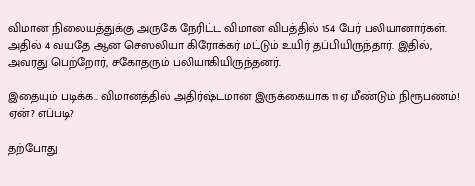விமான நிலையத்துக்கு அருகே நேரிட்ட விமான விபத்தில் 154 பேர் பலியானார்கள். அதில் 4 வயதே ஆன செஸலியா கிரோக்கர் மட்டும் உயிர் தப்பியிருந்தார். இதில், அவரது பெற்றோர், சகோதரும் பலியாகியிருந்தனர்.

இதையும் படிக்க.. விமானத்தில் அதிர்ஷ்டமான இருக்கையாக 11ஏ மீண்டும் நிரூபணம்! ஏன்? எப்படி?

தற்போது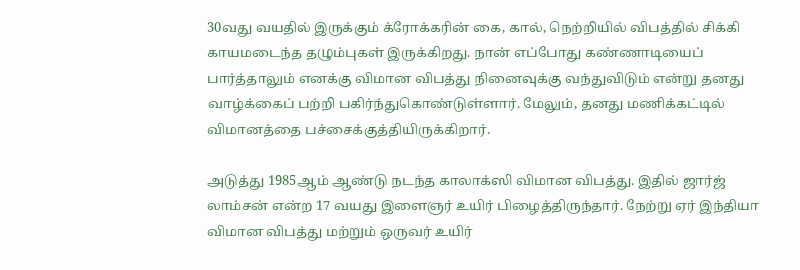30வது வயதில் இருக்கும் க்ரோக்கரின் கை, கால், நெற்றியில் விபத்தில் சிக்கி காயமடைந்த தழும்புகள் இருக்கிறது. நான் எப்போது கண்ணாடியைப் பார்த்தாலும் எனக்கு விமான விபத்து நினைவுக்கு வந்துவிடும் என்று தனது வாழ்க்கைப் பற்றி பகிர்ந்துகொண்டுள்ளார். மேலும், தனது மணிக்கட்டில் விமானத்தை பச்சைக்குத்தியிருக்கிறார்.

அடுத்து 1985ஆம் ஆண்டு நடந்த காலாக்ஸி விமான விபத்து. இதில் ஜார்ஜ் லாம்சன் என்ற 17 வயது இளைஞர் உயிர் பிழைத்திருந்தார். நேற்று ஏர் இந்தியா விமான விபத்து மற்றும் ஒருவர் உயிர்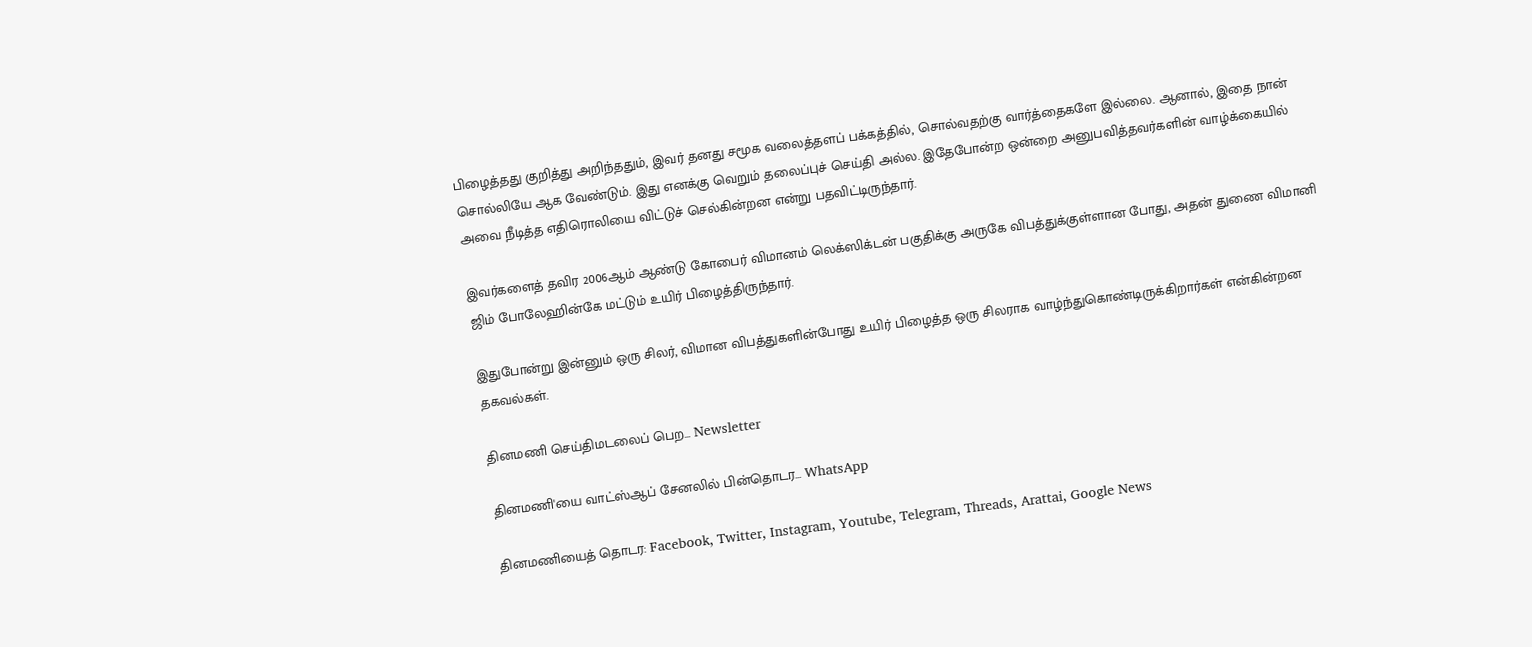பிழைத்தது குறித்து அறிந்ததும், இவர் தனது சமூக வலைத்தளப் பக்கத்தில், சொல்வதற்கு வார்த்தைகளே இல்லை. ஆனால், இதை நான் சொல்லியே ஆக வேண்டும். இது எனக்கு வெறும் தலைப்புச் செய்தி அல்ல. இதேபோன்ற ஒன்றை அனுபவித்தவர்களின் வாழ்க்கையில் அவை நீடித்த எதிரொலியை விட்டுச் செல்கின்றன என்று பதவிட்டிருந்தார்.

இவர்களைத் தவிர 2006ஆம் ஆண்டு கோபைர் விமானம் லெக்ஸிக்டன் பகுதிக்கு அருகே விபத்துக்குள்ளான போது, அதன் துணை விமானி ஜிம் போலேஹின்கே மட்டும் உயிர் பிழைத்திருந்தார்.

இதுபோன்று இன்னும் ஒரு சிலர், விமான விபத்துகளின்போது உயிர் பிழைத்த ஒரு சிலராக வாழ்ந்துகொண்டிருக்கிறார்கள் என்கின்றன தகவல்கள்.

தினமணி செய்திமடலைப் பெற... Newsletter

தினமணி'யை வாட்ஸ்ஆப் சேனலில் பின்தொடர... WhatsApp

தினமணியைத் தொடர: Facebook, Twitter, Instagram, Youtube, Telegram, Threads, Arattai, Google News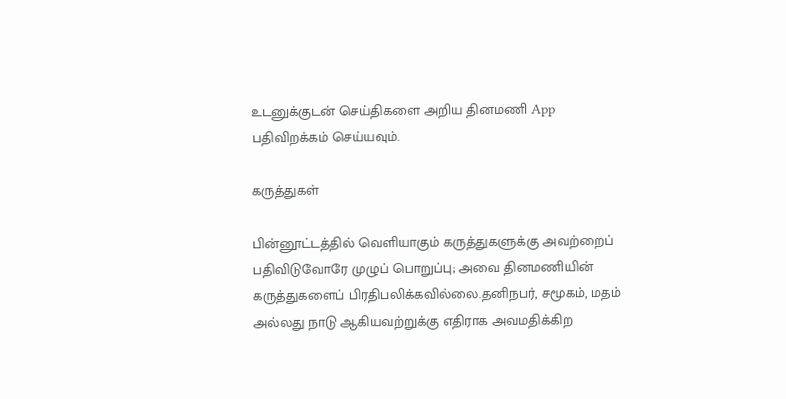உடனுக்குடன் செய்திகளை அறிய தினமணி App பதிவிறக்கம் செய்யவும்.

கருத்துகள்

பின்னூட்டத்தில் வெளியாகும் கருத்துகளுக்கு அவற்றைப் பதிவிடுவோரே முழுப் பொறுப்பு; அவை தினமணியின் கருத்துகளைப் பிரதிபலிக்கவில்லை.தனிநபர், சமூகம், மதம் அல்லது நாடு ஆகியவற்றுக்கு எதிராக அவமதிக்கிற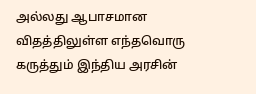அல்லது ஆபாசமான விதத்திலுள்ள எந்தவொரு கருத்தும் இந்திய அரசின்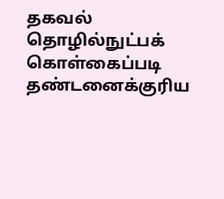தகவல் தொழில்நுட்பக் கொள்கைப்படி தண்டனைக்குரிய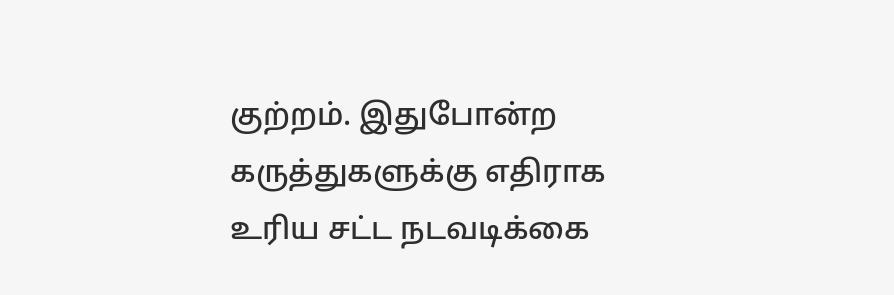குற்றம். இதுபோன்ற கருத்துகளுக்கு எதிராக உரிய சட்ட நடவடிக்கை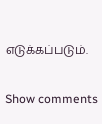எடுக்கப்படும்.

Show comments